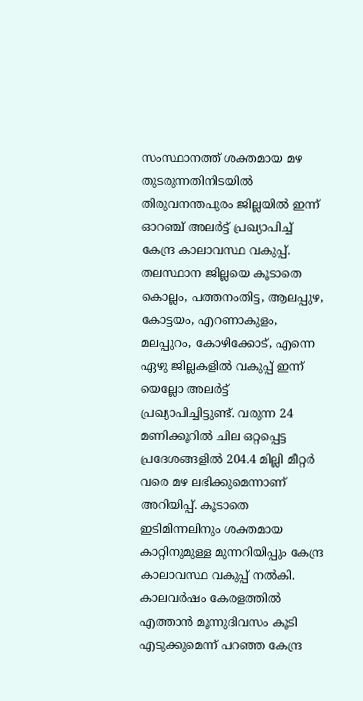സംസ്ഥാനത്ത് ശക്തമായ മഴ തുടരുന്നതിനിടയിൽ തിരുവനന്തപുരം ജില്ലയിൽ ഇന്ന് ഓറഞ്ച് അലർട്ട് പ്രഖ്യാപിച്ച് കേന്ദ്ര കാലാവസ്ഥ വകുപ്പ്. തലസ്ഥാന ജില്ലയെ കൂടാതെ കൊല്ലം, പത്തനംതിട്ട, ആലപ്പുഴ, കോട്ടയം, എറണാകുളം, മലപ്പുറം, കോഴിക്കോട്, എന്നെ ഏഴു ജില്ലകളിൽ വകുപ്പ് ഇന്ന് യെല്ലോ അലർട്ട് പ്രഖ്യാപിച്ചിട്ടുണ്ട്. വരുന്ന 24 മണിക്കൂറിൽ ചില ഒറ്റപ്പെട്ട പ്രദേശങ്ങളിൽ 204.4 മില്ലി മീറ്റർ വരെ മഴ ലഭിക്കുമെന്നാണ് അറിയിപ്പ്. കൂടാതെ ഇടിമിന്നലിനും ശക്തമായ കാറ്റിനുമുള്ള മുന്നറിയിപ്പും കേന്ദ്ര കാലാവസ്ഥ വകുപ്പ് നൽകി.
കാലവർഷം കേരളത്തിൽ എത്താൻ മൂന്നുദിവസം കൂടി എടുക്കുമെന്ന് പറഞ്ഞ കേന്ദ്ര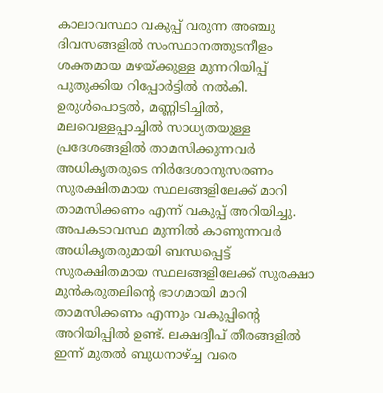കാലാവസ്ഥാ വകുപ്പ് വരുന്ന അഞ്ചു ദിവസങ്ങളിൽ സംസ്ഥാനത്തുടനീളം ശക്തമായ മഴയ്ക്കുള്ള മുന്നറിയിപ്പ് പുതുക്കിയ റിപ്പോർട്ടിൽ നൽകി. ഉരുൾപൊട്ടൽ, മണ്ണിടിച്ചിൽ, മലവെള്ളപ്പാച്ചിൽ സാധ്യതയുള്ള പ്രദേശങ്ങളിൽ താമസിക്കുന്നവർ അധികൃതരുടെ നിർദേശാനുസരണം സുരക്ഷിതമായ സ്ഥലങ്ങളിലേക്ക് മാറി താമസിക്കണം എന്ന് വകുപ്പ് അറിയിച്ചു. അപകടാവസ്ഥ മുന്നിൽ കാണുന്നവർ അധികൃതരുമായി ബന്ധപ്പെട്ട് സുരക്ഷിതമായ സ്ഥലങ്ങളിലേക്ക് സുരക്ഷാ മുൻകരുതലിന്റെ ഭാഗമായി മാറി താമസിക്കണം എന്നും വകുപ്പിന്റെ അറിയിപ്പിൽ ഉണ്ട്. ലക്ഷദ്വീപ് തീരങ്ങളിൽ ഇന്ന് മുതൽ ബുധനാഴ്ച്ച വരെ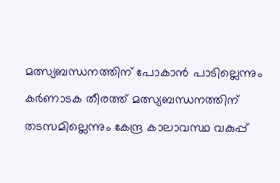മത്സ്യബന്ധനത്തിന് പോകാൻ പാടില്ലെന്നും കർണാടക തീരത്ത് മത്സ്യബന്ധനത്തിന് തടസമില്ലെന്നും കേന്ദ്ര കാലാവസ്ഥ വകുപ്പ്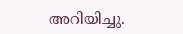അറിയിച്ചു.